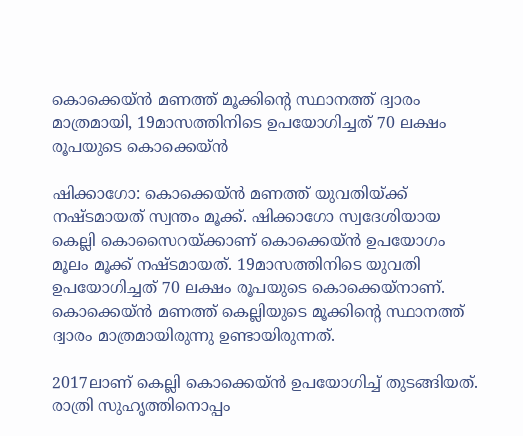കൊക്കെയ്ന്‍ മണത്ത് മൂക്കിന്റെ സ്ഥാനത്ത് ദ്വാരം മാത്രമായി, 19മാസത്തിനിടെ ഉപയോഗിച്ചത് 70 ലക്ഷം രൂപയുടെ കൊക്കെയ്ന്‍

ഷിക്കാഗോ: കൊക്കെയ്ന്‍ മണത്ത് യുവതിയ്ക്ക് നഷ്ടമായത് സ്വന്തം മൂക്ക്. ഷിക്കാഗോ സ്വദേശിയായ കെല്ലി കൊസൈറയ്ക്കാണ് കൊക്കെയ്ന്‍ ഉപയോഗം മൂലം മൂക്ക് നഷ്ടമായത്. 19മാസത്തിനിടെ യുവതി ഉപയോഗിച്ചത് 70 ലക്ഷം രൂപയുടെ കൊക്കെയ്‌നാണ്. കൊക്കെയ്ന്‍ മണത്ത് കെല്ലിയുടെ മൂക്കിന്റെ സ്ഥാനത്ത് ദ്വാരം മാത്രമായിരുന്നു ഉണ്ടായിരുന്നത്.

2017ലാണ് കെല്ലി കൊക്കെയ്ന്‍ ഉപയോഗിച്ച് തുടങ്ങിയത്. രാത്രി സുഹൃത്തിനൊപ്പം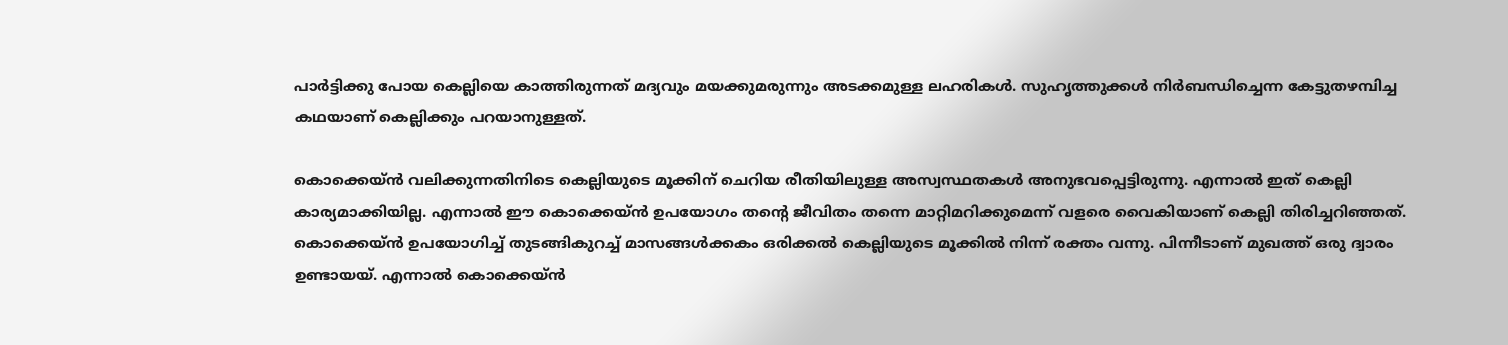പാര്‍ട്ടിക്കു പോയ കെല്ലിയെ കാത്തിരുന്നത് മദ്യവും മയക്കുമരുന്നും അടക്കമുള്ള ലഹരികള്‍. സുഹൃത്തുക്കള്‍ നിര്‍ബന്ധിച്ചെന്ന കേട്ടുതഴമ്പിച്ച കഥയാണ് കെല്ലിക്കും പറയാനുള്ളത്.

കൊക്കെയ്ന്‍ വലിക്കുന്നതിനിടെ കെല്ലിയുടെ മൂക്കിന് ചെറിയ രീതിയിലുള്ള അസ്വസ്ഥതകള്‍ അനുഭവപ്പെട്ടിരുന്നു. എന്നാല്‍ ഇത് കെല്ലി കാര്യമാക്കിയില്ല. എന്നാല്‍ ഈ കൊക്കെയ്ന്‍ ഉപയോഗം തന്റെ ജീവിതം തന്നെ മാറ്റിമറിക്കുമെന്ന് വളരെ വൈകിയാണ് കെല്ലി തിരിച്ചറിഞ്ഞത്. കൊക്കെയ്ന്‍ ഉപയോഗിച്ച് തുടങ്ങികുറച്ച് മാസങ്ങള്‍ക്കകം ഒരിക്കല്‍ കെല്ലിയുടെ മൂക്കില്‍ നിന്ന് രക്തം വന്നു. പിന്നീടാണ് മുഖത്ത് ഒരു ദ്വാരം ഉണ്ടായയ്. എന്നാല്‍ കൊക്കെയ്ന്‍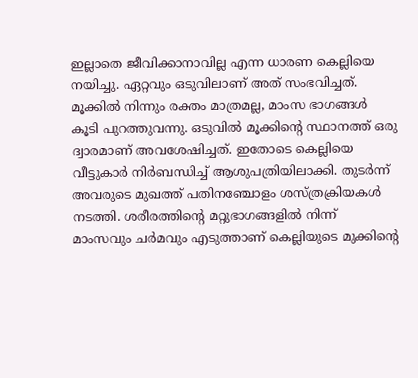ഇല്ലാതെ ജീവിക്കാനാവില്ല എന്ന ധാരണ കെല്ലിയെ നയിച്ചു. ഏറ്റവും ഒടുവിലാണ് അത് സംഭവിച്ചത്. മൂക്കില്‍ നിന്നും രക്തം മാത്രമല്ല, മാംസ ഭാഗങ്ങള്‍ കൂടി പുറത്തുവന്നു. ഒടുവില്‍ മൂക്കിന്റെ സ്ഥാനത്ത് ഒരു ദ്വാരമാണ് അവശേഷിച്ചത്. ഇതോടെ കെല്ലിയെ വീട്ടുകാര്‍ നിര്‍ബന്ധിച്ച് ആശുപത്രിയിലാക്കി. തുടര്‍ന്ന് അവരുടെ മുഖത്ത് പതിനഞ്ചോളം ശസ്ത്രക്രിയകള്‍ നടത്തി. ശരീരത്തിന്റെ മറ്റുഭാഗങ്ങളില്‍ നിന്ന് മാംസവും ചര്‍മവും എടുത്താണ് കെല്ലിയുടെ മുക്കിന്റെ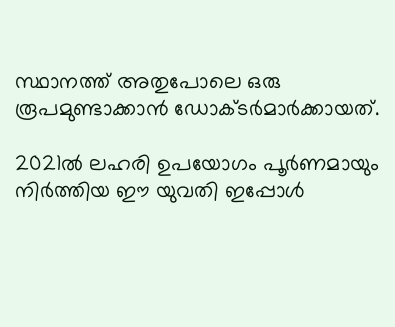സ്ഥാനത്ത് അതുപോലെ ഒരു രൂപമുണ്ടാക്കാന്‍ ഡോക്ടര്‍മാര്‍ക്കായത്.

2021ല്‍ ലഹരി ഉപയോഗം പൂര്‍ണമായും നിര്‍ത്തിയ ഈ യുവതി ഇപ്പോള്‍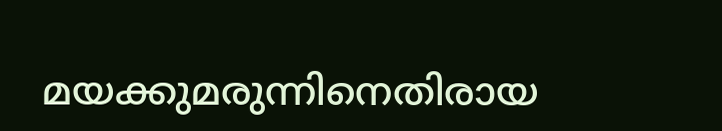മയക്കുമരുന്നിനെതിരായ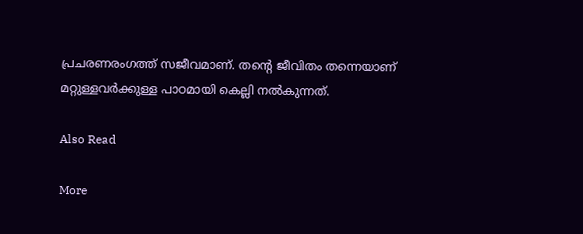പ്രചരണരംഗത്ത് സജീവമാണ്. തന്റെ ജീവിതം തന്നെയാണ് മറ്റുള്ളവര്‍ക്കുള്ള പാഠമായി കെല്ലി നല്‍കുന്നത്.

Also Read

More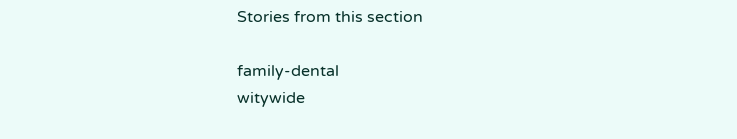Stories from this section

family-dental
witywide